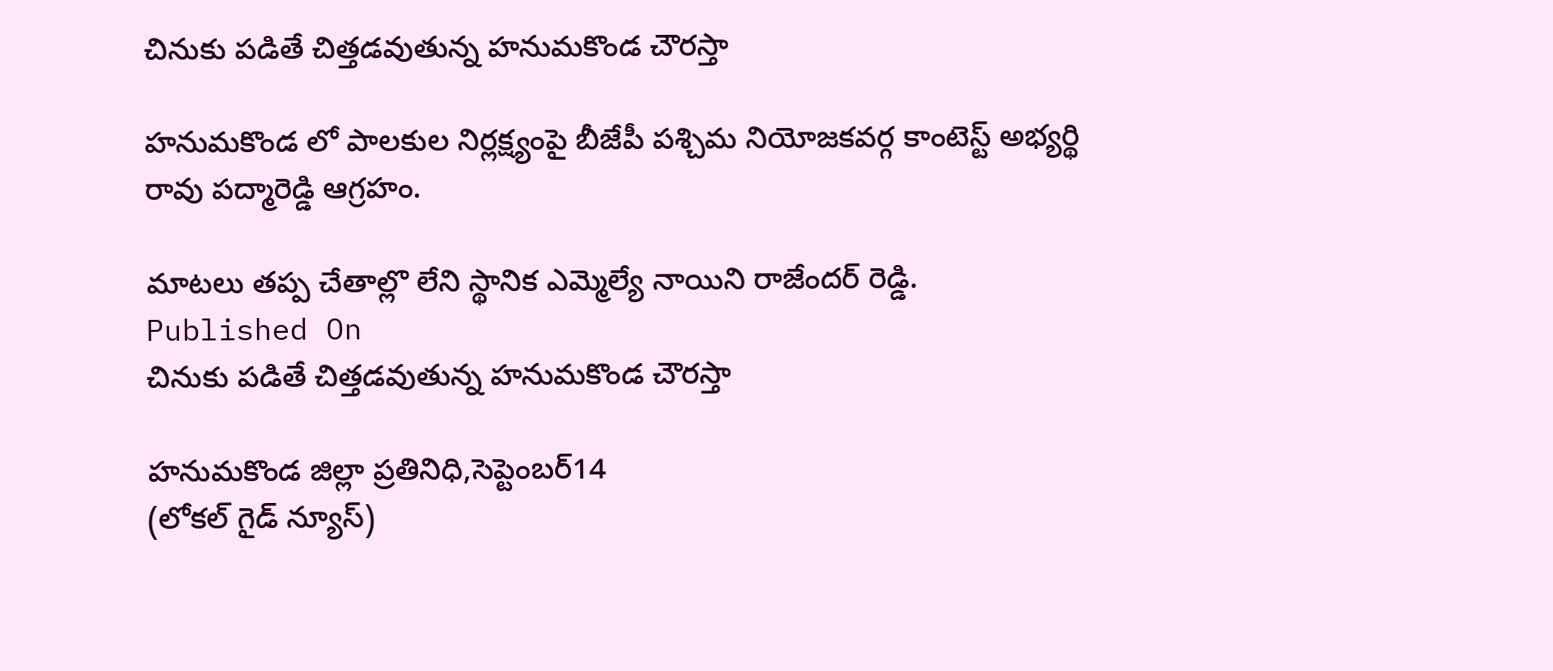చినుకు పడితే చిత్తడవుతున్న హనుమకొండ చౌరస్తా

హనుమకొండ లో పాలకుల నిర్లక్ష్యంపై బీజేపీ పశ్చిమ నియోజకవర్గ కాంటెస్ట్ అభ్యర్థి రావు పద్మారెడ్డి ఆగ్రహం.

మాటలు తప్ప చేతాల్లొ లేని స్థానిక ఎమ్మెల్యే నాయిని రాజేందర్ రెడ్డి.
Published On
చినుకు పడితే చిత్తడవుతున్న హనుమకొండ చౌరస్తా

హనుమకొండ జిల్లా ప్రతినిధి,సెప్టెంబర్14
(లోకల్ గైడ్ న్యూస్)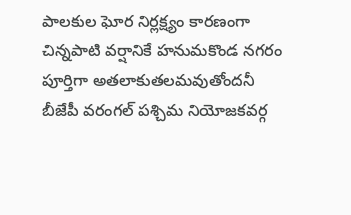పాలకుల ఘోర నిర్లక్ష్యం కారణంగా చిన్నపాటి వర్షానికే హనుమకొండ నగరం పూర్తిగా అతలాకుతలమవుతోందనీ బీజేపీ వరంగల్ పశ్చిమ నియోజకవర్గ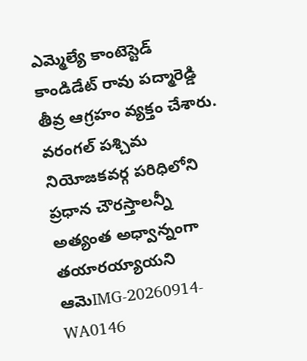ఎమ్మెల్యే కాంటెస్టెడ్ కాండిడేట్ రావు పద్మారెడ్డి తీవ్ర ఆగ్రహం వ్యక్తం చేశారు. వరంగల్ పశ్చిమ నియోజకవర్గ పరిధిలోని ప్రధాన చౌరస్తాలన్నీ అత్యంత అధ్వాన్నంగా తయారయ్యాయని ఆమెIMG-20260914-WA0146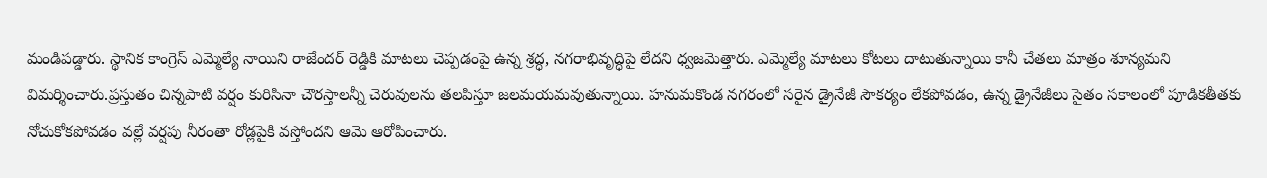మండిపడ్డారు. స్థానిక కాంగ్రెస్ ఎమ్మెల్యే నాయిని రాజేందర్ రెడ్డికి మాటలు చెప్పడంపై ఉన్న శ్రద్ధ, నగరాభివృద్ధిపై లేదని ధ్వజమెత్తారు. ఎమ్మెల్యే మాటలు కోటలు దాటుతున్నాయి కానీ చేతలు మాత్రం శూన్యమని విమర్శించారు.ప్రస్తుతం చిన్నపాటి వర్షం కురిసినా చౌరస్తాలన్నీ చెరువులను తలపిస్తూ జలమయమవుతున్నాయి. హనుమకొండ నగరంలో సరైన డ్రైనేజీ సౌకర్యం లేకపోవడం, ఉన్న డ్రైనేజీలు సైతం సకాలంలో పూడికతీతకు నోచుకోకపోవడం వల్లే వర్షపు నీరంతా రోడ్లపైకి వస్తోందని ఆమె ఆరోపించారు.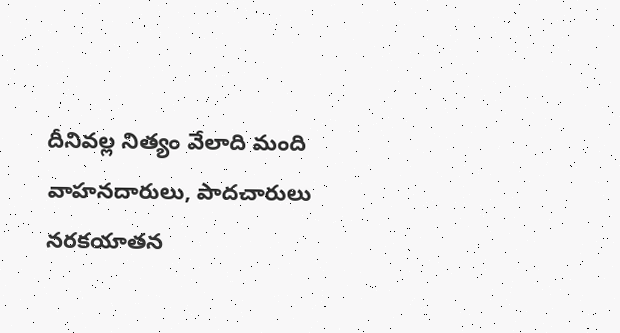దీనివల్ల నిత్యం వేలాది మంది వాహనదారులు, పాదచారులు నరకయాతన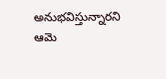అనుభవిస్తున్నారని ఆమె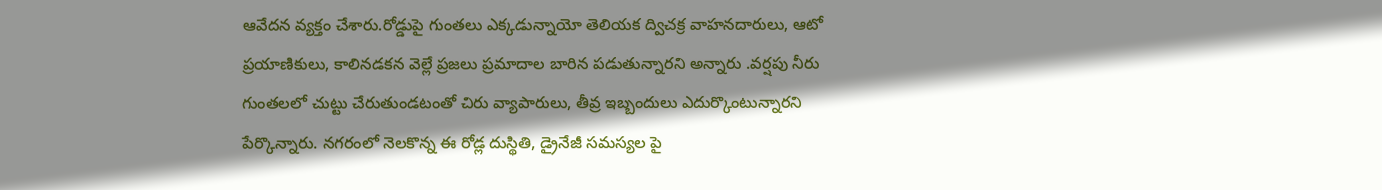ఆవేదన వ్యక్తం చేశారు.రోడ్డుపై గుంతలు ఎక్కడున్నాయో తెలియక ద్విచక్ర వాహనదారులు, ఆటో ప్రయాణికులు, కాలినడకన వెల్లే ప్రజలు ప్రమాదాల బారిన పడుతున్నారని అన్నారు .వర్షపు నీరు గుంతలలో చుట్టు చేరుతుండటంతో చిరు వ్యాపారులు, తీవ్ర ఇబ్బందులు ఎదుర్కొంటున్నారని పేర్కొన్నారు. నగరంలో నెలకొన్న ఈ రోడ్ల దుస్థితి, డ్రైనేజీ సమస్యల పై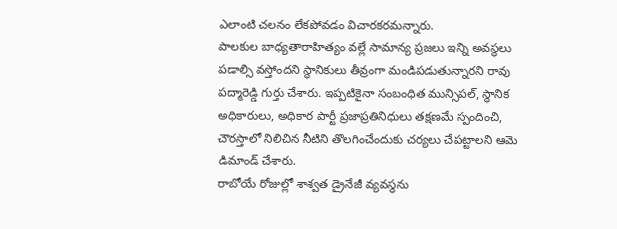ఎలాంటి చలనం లేకపోవడం విచారకరమన్నారు.
పాలకుల బాధ్యతారాహిత్యం వల్లే సామాన్య ప్రజలు ఇన్ని అవస్థలు పడాల్సి వస్తోందని స్థానికులు తీవ్రంగా మండిపడుతున్నారని రావు పద్మారెడ్డి గుర్తు చేశారు. ఇప్పటికైనా సంబంధిత మున్సిపల్, స్థానిక అధికారులు, అధికార పార్టీ ప్రజాప్రతినిధులు తక్షణమే స్పందించి, చౌరస్తాలో నిలిచిన నీటిని తొలగించేందుకు చర్యలు చేపట్టాలని ఆమె డిమాండ్ చేశారు.
రాబోయే రోజుల్లో శాశ్వత డ్రైనేజీ వ్యవస్థను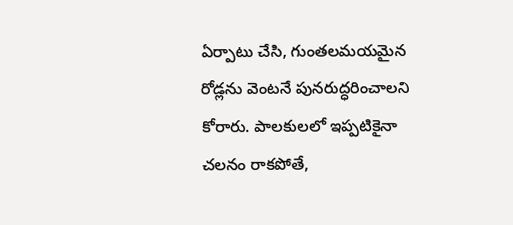ఏర్పాటు చేసి, గుంతలమయమైన రోడ్లను వెంటనే పునరుద్ధరించాలని కోరారు. పాలకులలో ఇప్పటికైనా చలనం రాకపోతే,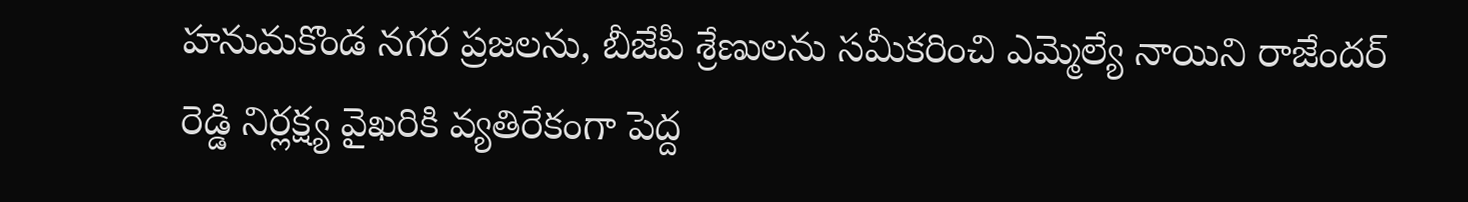హనుమకొండ నగర ప్రజలను, బీజేపీ శ్రేణులను సమీకరించి ఎమ్మెల్యే నాయిని రాజేందర్ రెడ్డి నిర్లక్ష్య వైఖరికి వ్యతిరేకంగా పెద్ద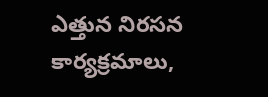ఎత్తున నిరసన కార్యక్రమాలు,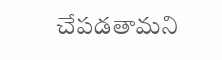చేపడతామని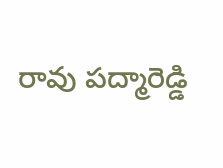రావు పద్మారెడ్డి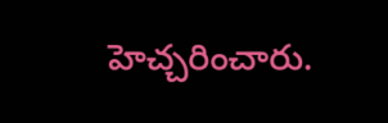హెచ్చరించారు.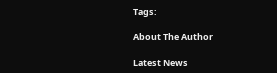Tags:

About The Author

Latest News